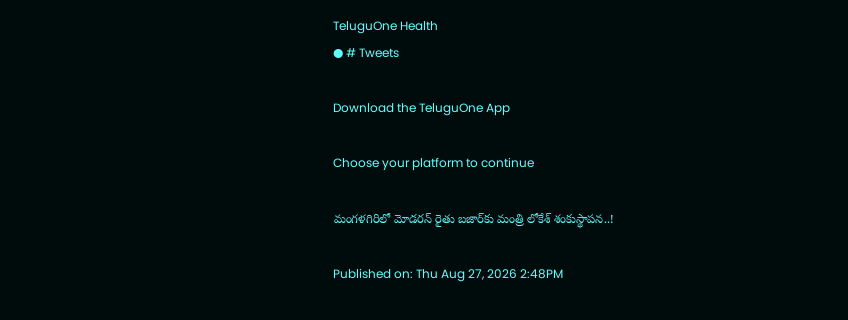TeluguOne Health
● # Tweets

Download the TeluguOne App

Choose your platform to continue

మంగళగిరిలో మోడరన్ రైతు బజార్‌కు మంత్రి లోకేశ్ శంకుస్థాపన..!

Published on: Thu Aug 27, 2026 2:48PM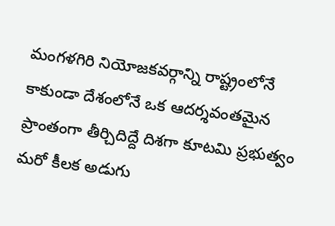మంగళగిరి నియోజకవర్గాన్ని రాష్ట్రంలోనే కాకుండా దేశంలోనే ఒక ఆదర్శవంతమైన ప్రాంతంగా తీర్చిదిద్దే దిశగా కూటమి ప్రభుత్వం మరో కీలక అడుగు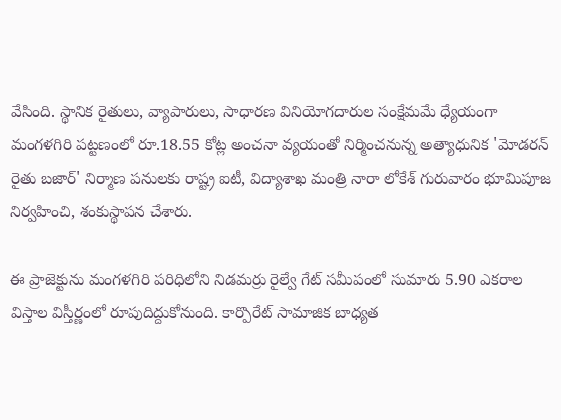వేసింది. స్థానిక రైతులు, వ్యాపారులు, సాధారణ వినియోగదారుల సంక్షేమమే ధ్యేయంగా మంగళగిరి పట్టణంలో రూ.18.55 కోట్ల అంచనా వ్యయంతో నిర్మించనున్న అత్యాధునిక 'మోడరన్ రైతు బజార్' నిర్మాణ పనులకు రాష్ట్ర ఐటీ, విద్యాశాఖ మంత్రి నారా లోకేశ్ గురువారం భూమిపూజ నిర్వహించి, శంకుస్థాపన చేశారు.

ఈ ప్రాజెక్టును మంగళగిరి పరిధిలోని నిడమర్రు రైల్వే గేట్ సమీపంలో సుమారు 5.90 ఎకరాల విస్తాల విస్తీర్ణంలో రూపుదిద్దుకోనుంది. కార్పొరేట్ సామాజిక బాధ్యత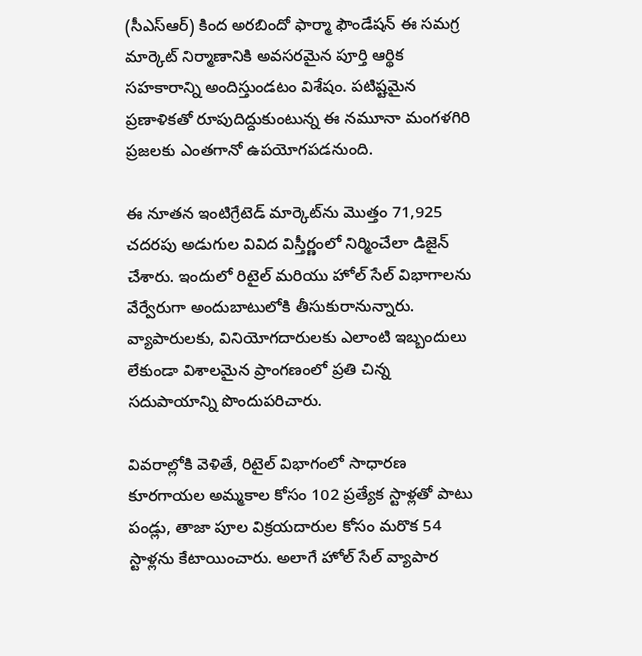(సీఎస్ఆర్) కింద అరబిందో ఫార్మా ఫౌండేషన్ ఈ సమగ్ర మార్కెట్ నిర్మాణానికి అవసరమైన పూర్తి ఆర్థిక సహకారాన్ని అందిస్తుండటం విశేషం. పటిష్టమైన ప్రణాళికతో రూపుదిద్దుకుంటున్న ఈ నమూనా మంగళగిరి ప్రజలకు ఎంతగానో ఉపయోగపడనుంది.

ఈ నూతన ఇంటిగ్రేటెడ్ మార్కెట్‌ను మొత్తం 71,925 చదరపు అడుగుల వివిద విస్తీర్ణంలో నిర్మించేలా డిజైన్ చేశారు. ఇందులో రిటైల్ మరియు హోల్ సేల్ విభాగాలను వేర్వేరుగా అందుబాటులోకి తీసుకురానున్నారు. వ్యాపారులకు, వినియోగదారులకు ఎలాంటి ఇబ్బందులు లేకుండా విశాలమైన ప్రాంగణంలో ప్రతి చిన్న సదుపాయాన్ని పొందుపరిచారు.

వివరాల్లోకి వెళితే, రిటైల్ విభాగంలో సాధారణ కూరగాయల అమ్మకాల కోసం 102 ప్రత్యేక స్టాళ్లతో పాటు పండ్లు, తాజా పూల విక్రయదారుల కోసం మరొక 54 స్టాళ్లను కేటాయించారు. అలాగే హోల్ సేల్ వ్యాపార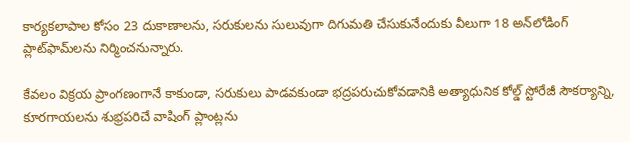కార్యకలాపాల కోసం 23 దుకాణాలను, సరుకులను సులువుగా దిగుమతి చేసుకునేందుకు వీలుగా 18 అన్‌లోడింగ్ ప్లాట్‌ఫామ్‌లను నిర్మించనున్నారు.

కేవలం విక్రయ ప్రాంగణంగానే కాకుండా, సరుకులు పాడవకుండా భద్రపరుచుకోవడానికి అత్యాధునిక కోల్డ్ స్టోరేజీ సౌకర్యాన్ని, కూరగాయలను శుభ్రపరిచే వాషింగ్ ప్లాంట్లను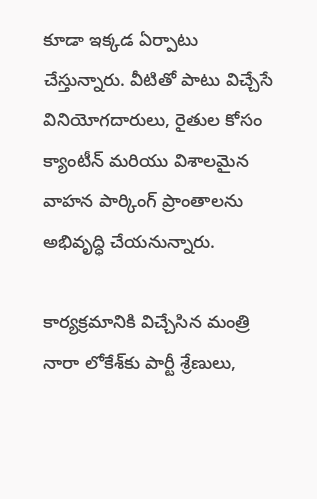కూడా ఇక్కడ ఏర్పాటు చేస్తున్నారు. వీటితో పాటు విచ్చేసే వినియోగదారులు, రైతుల కోసం క్యాంటీన్ మరియు విశాలమైన వాహన పార్కింగ్ ప్రాంతాలను అభివృద్ధి చేయనున్నారు.

కార్యక్రమానికి విచ్చేసిన మంత్రి నారా లోకేశ్‌కు పార్టీ శ్రేణులు,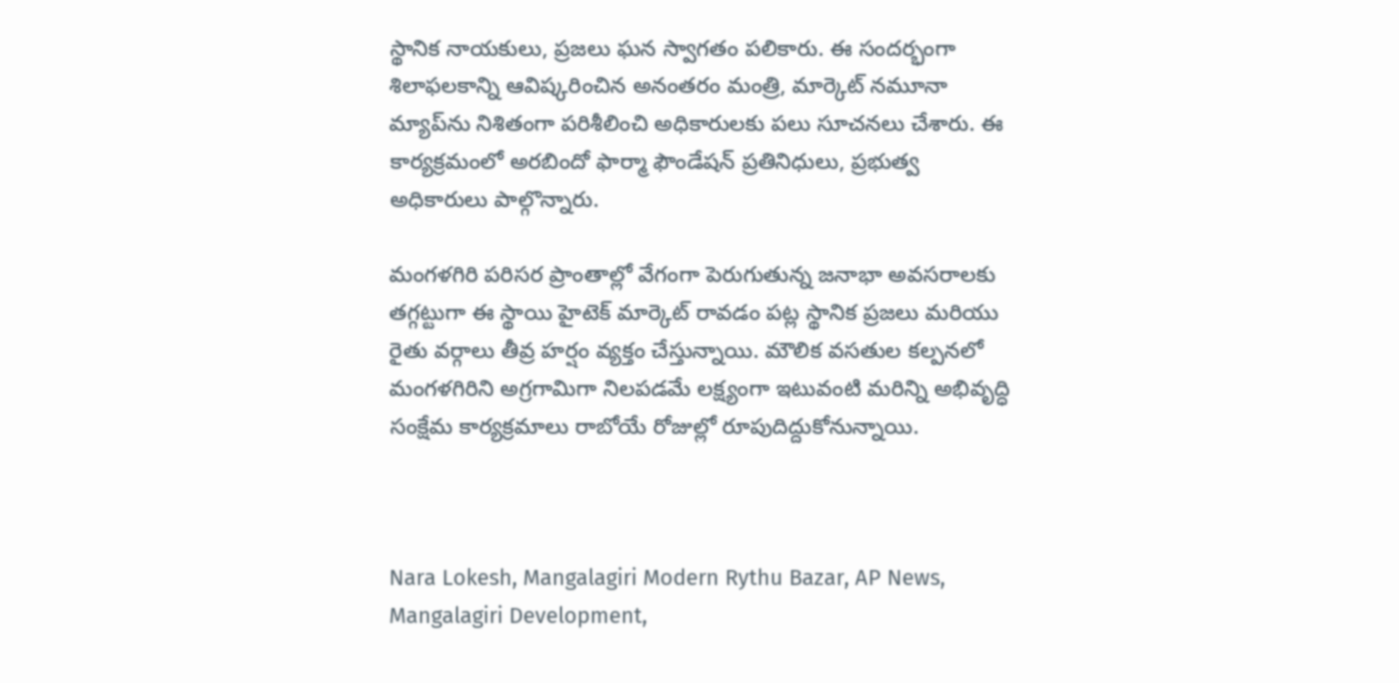స్థానిక నాయకులు, ప్రజలు ఘన స్వాగతం పలికారు. ఈ సందర్భంగా శిలాఫలకాన్ని ఆవిష్కరించిన అనంతరం మంత్రి, మార్కెట్ నమూనా మ్యాప్‌ను నిశితంగా పరిశీలించి అధికారులకు పలు సూచనలు చేశారు. ఈ కార్యక్రమంలో అరబిందో ఫార్మా ఫౌండేషన్ ప్రతినిధులు, ప్రభుత్వ అధికారులు పాల్గొన్నారు.

మంగళగిరి పరిసర ప్రాంతాల్లో వేగంగా పెరుగుతున్న జనాభా అవసరాలకు తగ్గట్టుగా ఈ స్థాయి హైటెక్ మార్కెట్ రావడం పట్ల స్థానిక ప్రజలు మరియు రైతు వర్గాలు తీవ్ర హర్షం వ్యక్తం చేస్తున్నాయి. మౌలిక వసతుల కల్పనలో మంగళగిరిని అగ్రగామిగా నిలపడమే లక్ష్యంగా ఇటువంటి మరిన్ని అభివృద్ధి సంక్షేమ కార్యక్రమాలు రాబోయే రోజుల్లో రూపుదిద్దుకోనున్నాయి.



Nara Lokesh, Mangalagiri Modern Rythu Bazar, AP News, Mangalagiri Development,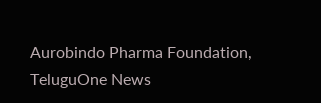Aurobindo Pharma Foundation, TeluguOne News